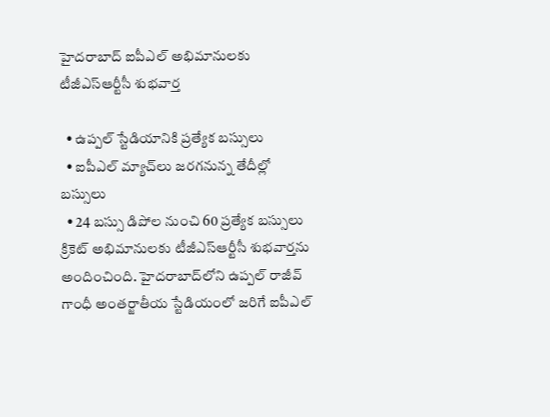హైదరాబాద్ ఐపీఎల్ అభిమానులకు టీజీఎస్ఆర్టీసీ శుభవార్త

  • ఉప్పల్ స్టేడియానికి ప్రత్యేక బస్సులు
  • ఐపీఎల్ మ్యాచ్‌లు జరగనున్న తేదీల్లో బస్సులు
  • 24 బస్సు డిపోల నుంచి 60 ప్రత్యేక బస్సులు
క్రికెట్ అభిమానులకు టీజీఎస్ఆర్టీసీ శుభవార్తను అందించింది. హైదరాబాద్‌లోని ఉప్పల్ రాజీవ్ గాంధీ అంతర్జాతీయ స్టేడియంలో జరిగే ఐపీఎల్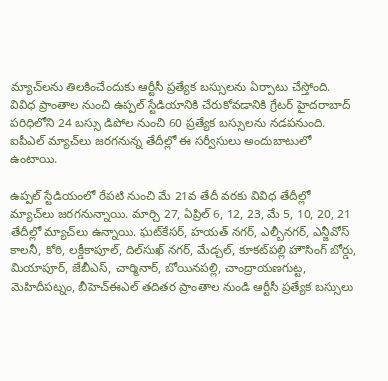మ్యాచ్‌లను తిలకించేందుకు ఆర్టీసీ ప్రత్యేక బస్సులను ఏర్పాటు చేస్తోంది. వివిధ ప్రాంతాల నుంచి ఉప్పల్ స్టేడియానికి చేరుకోవడానికి గ్రేటర్ హైదరాబాద్ పరిధిలోని 24 బస్సు డిపోల నుంచి 60 ప్రత్యేక బస్సులను నడపనుంది. ఐపీఎల్ మ్యాచ్‌లు జరగనున్న తేదీల్లో ఈ సర్వీసులు అందుబాటులో ఉంటాయి.

ఉప్పల్ స్టేడియంలో రేపటి నుంచి మే 21వ తేదీ వరకు వివిధ తేదీల్లో మ్యాచ్‌లు జరగనున్నాయి. మార్చి 27, ఏప్రిల్ 6, 12, 23, మే 5, 10, 20, 21 తేదీల్లో మ్యాచ్‌లు ఉన్నాయి. ఘట్‌కేసర్, హయత్ నగర్, ఎల్బీనగర్, ఎన్జీవోస్ కాలనీ, కోఠి, లక్డీకాపూల్, దిల్‌సుఖ్ నగర్, మేడ్చల్, కూకట్‌పల్లి హౌసింగ్ బోర్డు, మియాపూర్, జేబీఎస్, చార్మినార్, బోయినపల్లి, చాంద్రాయణగుట్ట, మెహిదీపట్నం, బీహెచ్ఈఎల్ తదితర ప్రాంతాల నుండి ఆర్టీసీ ప్రత్యేక బస్సులు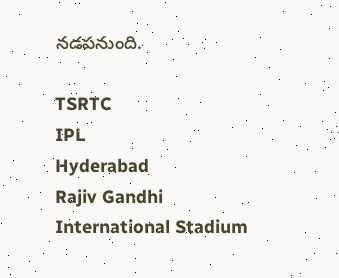నడపనుంది.

TSRTC
IPL
Hyderabad
Rajiv Gandhi International Stadium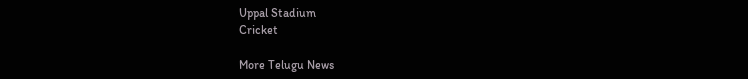Uppal Stadium
Cricket

More Telugu News